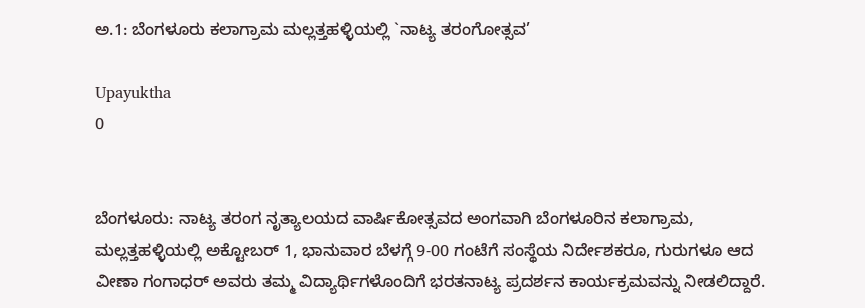ಅ.1: ಬೆಂಗಳೂರು ಕಲಾಗ್ರಾಮ ಮಲ್ಲತ್ತಹಳ್ಳಿಯಲ್ಲಿ `ನಾಟ್ಯ ತರಂಗೋತ್ಸವ’

Upayuktha
0


ಬೆಂಗಳೂರು: ನಾಟ್ಯ ತರಂಗ ನೃತ್ಯಾಲಯದ ವಾರ್ಷಿಕೋತ್ಸವದ ಅಂಗವಾಗಿ ಬೆಂಗಳೂರಿನ ಕಲಾಗ್ರಾಮ, ಮಲ್ಲತ್ತಹಳ್ಳಿಯಲ್ಲಿ ಅಕ್ಟೋಬರ್ 1, ಭಾನುವಾರ ಬೆಳಗ್ಗೆ 9-00 ಗಂಟೆಗೆ ಸಂಸ್ಥೆಯ ನಿರ್ದೇಶಕರೂ, ಗುರುಗಳೂ ಆದ ವೀಣಾ ಗಂಗಾಧರ್ ಅವರು ತಮ್ಮ ವಿದ್ಯಾರ್ಥಿಗಳೊಂದಿಗೆ ಭರತನಾಟ್ಯ ಪ್ರದರ್ಶನ ಕಾರ್ಯಕ್ರಮವನ್ನು ನೀಡಲಿದ್ದಾರೆ.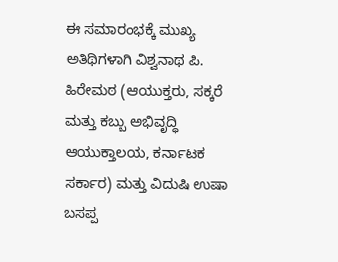ಈ ಸಮಾರಂಭಕ್ಕೆ ಮುಖ್ಯ ಅತಿಥಿಗಳಾಗಿ ವಿಶ್ವನಾಥ ಪಿ. ಹಿರೇಮಠ (ಆಯುಕ್ತರು, ಸಕ್ಕರೆ ಮತ್ತು ಕಬ್ಬು ಅಭಿವೃದ್ಧಿ ಆಯುಕ್ತಾಲಯ, ಕರ್ನಾಟಕ ಸರ್ಕಾರ) ಮತ್ತು ವಿದುಷಿ ಉಷಾ ಬಸಪ್ಪ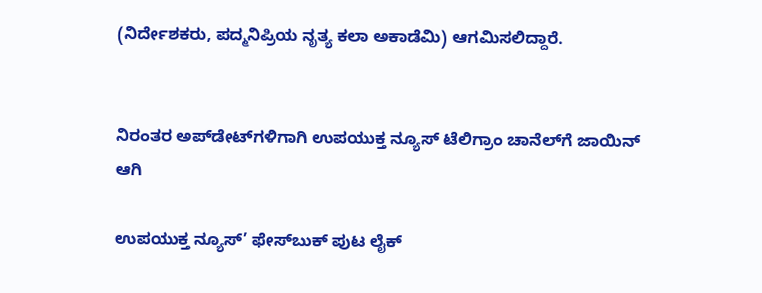(ನಿರ್ದೇಶಕರು, ಪದ್ಮನಿಪ್ರಿಯ ನೃತ್ಯ ಕಲಾ ಅಕಾಡೆಮಿ) ಆಗಮಿಸಲಿದ್ದಾರೆ.


ನಿರಂತರ ಅಪ್‌ಡೇಟ್‌ಗಳಿಗಾಗಿ ಉಪಯುಕ್ತ ನ್ಯೂಸ್‌ ಟೆಲಿಗ್ರಾಂ ಚಾನೆಲ್‌ಗೆ ಜಾಯಿನ್‌ ಆಗಿ

ಉಪಯುಕ್ತ ನ್ಯೂಸ್‌’ ಫೇಸ್‌ಬುಕ್ ಪುಟ ಲೈಕ್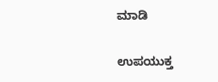ಮಾಡಿ

ಉಪಯುಕ್ತ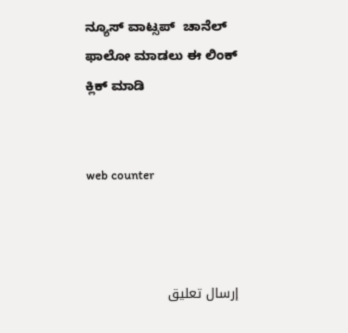ನ್ಯೂಸ್‌ ವಾಟ್ಸಪ್‌  ಚಾನೆಲ್ ಫಾಲೋ ಮಾಡಲು ಈ ಲಿಂಕ್ ಕ್ಲಿಕ್ ಮಾಡಿ


web counter



إرسال تعليق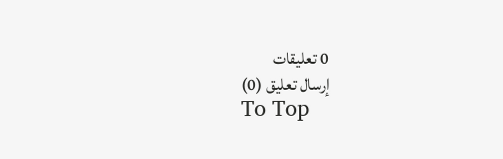0 تعليقات
إرسال تعليق (0)
To Top